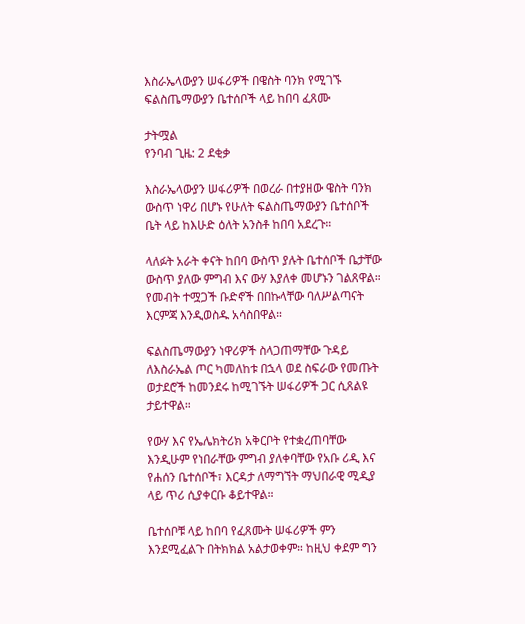እስራኤላውያን ሠፋሪዎች በዌስት ባንክ የሚገኙ ፍልስጤማውያን ቤተሰቦች ላይ ከበባ ፈጸሙ

ታትሟል
የንባብ ጊዜ: 2 ደቂቃ

እስራኤላውያን ሠፋሪዎች በወረራ በተያዘው ዌስት ባንክ ውስጥ ነዋሪ በሆኑ የሁለት ፍልስጤማውያን ቤተሰቦች ቤት ላይ ከእሁድ ዕለት አንስቶ ከበባ አደረጉ።

ላለፉት አራት ቀናት ከበባ ውስጥ ያሉት ቤተሰቦች ቤታቸው ውስጥ ያለው ምግብ እና ውሃ እያለቀ መሆኑን ገልጸዋል። የመብት ተሟጋች ቡድኖች በበኩላቸው ባለሥልጣናት እርምጃ እንዲወስዱ አሳስበዋል።

ፍልስጤማውያን ነዋሪዎች ስላጋጠማቸው ጉዳይ ለእስራኤል ጦር ካመለከቱ በኋላ ወደ ስፍራው የመጡት ወታደሮች ከመንደሩ ከሚገኙት ሠፋሪዎች ጋር ሲጸልዩ ታይተዋል።

የውሃ እና የኤሌክትሪክ አቅርቦት የተቋረጠባቸው እንዲሁም የነበራቸው ምግብ ያለቀባቸው የአቡ ሪዲ እና የሐሰን ቤተሰቦች፣ እርዳታ ለማግኘት ማህበራዊ ሚዲያ ላይ ጥሪ ሲያቀርቡ ቆይተዋል።

ቤተሰቦቹ ላይ ከበባ የፈጸሙት ሠፋሪዎች ምን እንደሚፈልጉ በትክክል አልታወቀም። ከዚህ ቀደም ግን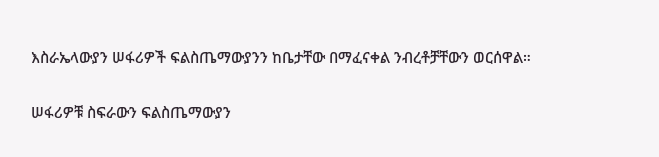እስራኤላውያን ሠፋሪዎች ፍልስጤማውያንን ከቤታቸው በማፈናቀል ንብረቶቻቸውን ወርሰዋል።

ሠፋሪዎቹ ስፍራውን ፍልስጤማውያን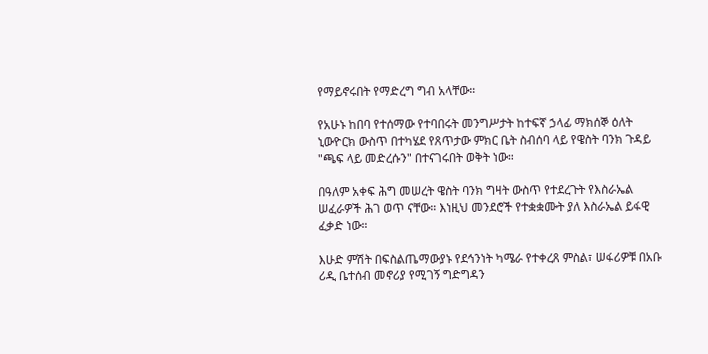የማይኖሩበት የማድረግ ግብ አላቸው።

የአሁኑ ከበባ የተሰማው የተባበሩት መንግሥታት ከተፍኛ ኃላፊ ማክሰኞ ዕለት ኒውዮርክ ውስጥ በተካሄደ የጸጥታው ምክር ቤት ስብሰባ ላይ የዌስት ባንክ ጉዳይ "ጫፍ ላይ መድረሱን" በተናገሩበት ወቅት ነው።

በዓለም አቀፍ ሕግ መሠረት ዌስት ባንክ ግዛት ውስጥ የተደረጉት የእስራኤል ሠፈራዎች ሕገ ወጥ ናቸው። እነዚህ መንደሮች የተቋቋሙት ያለ እስራኤል ይፋዊ ፈቃድ ነው።

እሁድ ምሽት በፍስልጤማውያኑ የደኅንነት ካሜራ የተቀረጸ ምስል፣ ሠፋሪዎቹ በአቡ ሪዲ ቤተሰብ መኖሪያ የሚገኝ ግድግዳን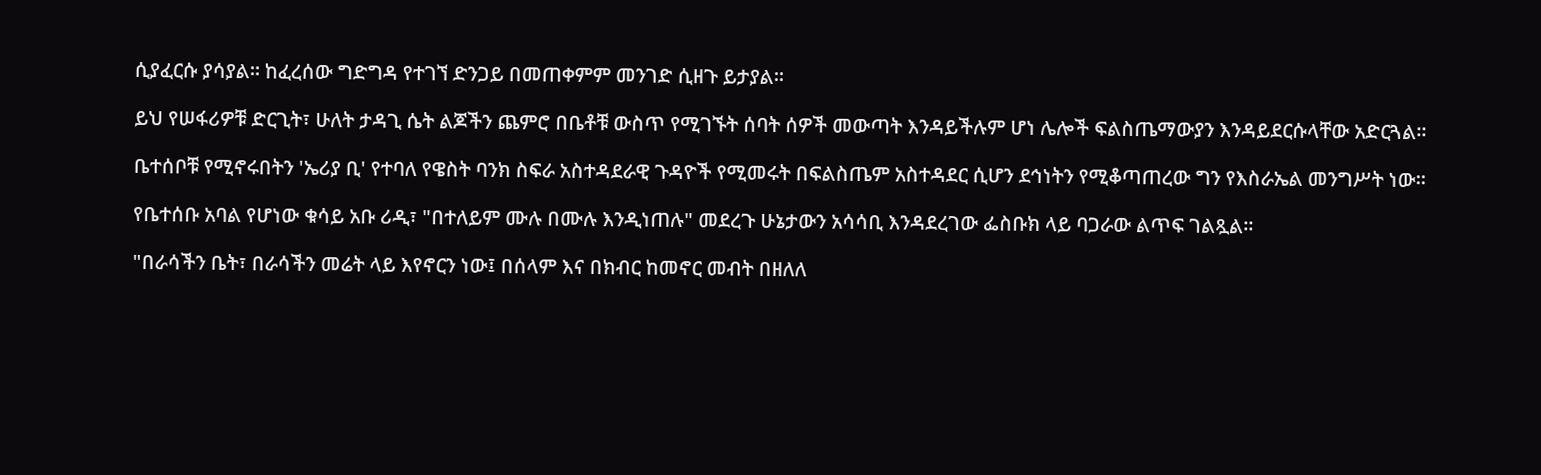ሲያፈርሱ ያሳያል። ከፈረሰው ግድግዳ የተገኘ ድንጋይ በመጠቀምም መንገድ ሲዘጉ ይታያል።

ይህ የሠፋሪዎቹ ድርጊት፣ ሁለት ታዳጊ ሴት ልጆችን ጨምሮ በቤቶቹ ውስጥ የሚገኙት ሰባት ሰዎች መውጣት እንዳይችሉም ሆነ ሌሎች ፍልስጤማውያን እንዳይደርሱላቸው አድርጓል።

ቤተሰቦቹ የሚኖሩበትን 'ኤሪያ ቢ' የተባለ የዌስት ባንክ ስፍራ አስተዳደራዊ ጉዳዮች የሚመሩት በፍልስጤም አስተዳደር ሲሆን ደኅነትን የሚቆጣጠረው ግን የእስራኤል መንግሥት ነው።

የቤተሰቡ አባል የሆነው ቁሳይ አቡ ሪዲ፣ "በተለይም ሙሉ በሙሉ እንዲነጠሉ" መደረጉ ሁኔታውን አሳሳቢ እንዳደረገው ፌስቡክ ላይ ባጋራው ልጥፍ ገልጿል።

"በራሳችን ቤት፣ በራሳችን መሬት ላይ እየኖርን ነው፤ በሰላም እና በክብር ከመኖር መብት በዘለለ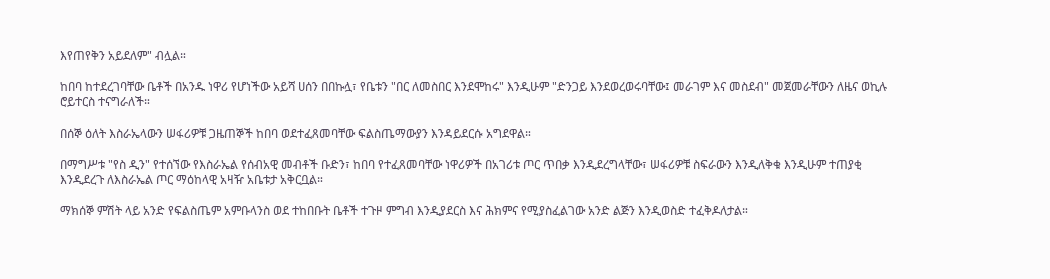እየጠየቅን አይደለም" ብሏል።

ከበባ ከተደረገባቸው ቤቶች በአንዱ ነዋሪ የሆነችው አይሻ ሀሰን በበኩሏ፣ የቤቱን "በር ለመስበር እንደሞከሩ" እንዲሁም "ድንጋይ እንደወረወሩባቸው፤ መራገም እና መስደብ" መጀመራቸውን ለዜና ወኪሉ ሮይተርስ ተናግራለች።

በሰኞ ዕለት እስራኤላውን ሠፋሪዎቹ ጋዜጠኞች ከበባ ወደተፈጸመባቸው ፍልስጤማውያን እንዳይደርሱ አግደዋል።

በማግሥቱ "የስ ዲን" የተሰኘው የእስራኤል የሰብአዊ መብቶች ቡድን፣ ከበባ የተፈጸመባቸው ነዋሪዎች በአገሪቱ ጦር ጥበቃ እንዲደረግላቸው፣ ሠፋሪዎቹ ስፍራውን እንዲለቅቁ እንዲሁም ተጠያቂ እንዲደረጉ ለእስራኤል ጦር ማዕከላዊ አዛዥ አቤቱታ አቅርቧል።

ማክሰኞ ምሽት ላይ አንድ የፍልስጤም አምቡላንስ ወደ ተከበቡት ቤቶች ተጉዞ ምግብ እንዲያደርስ እና ሕክምና የሚያስፈልገው አንድ ልጅን እንዲወስድ ተፈቅዶለታል።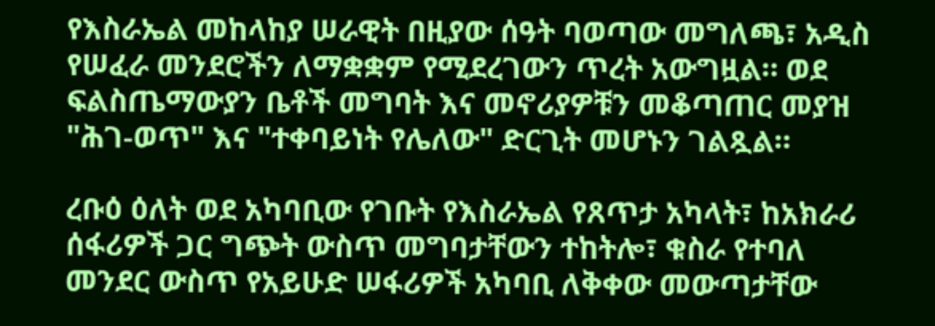የእስራኤል መከላከያ ሠራዊት በዚያው ሰዓት ባወጣው መግለጫ፣ አዲስ የሠፈራ መንደሮችን ለማቋቋም የሚደረገውን ጥረት አውግዟል። ወደ ፍልስጤማውያን ቤቶች መግባት እና መኖሪያዎቹን መቆጣጠር መያዝ "ሕገ-ወጥ" እና "ተቀባይነት የሌለው" ድርጊት መሆኑን ገልጿል።

ረቡዕ ዕለት ወደ አካባቢው የገቡት የእስራኤል የጸጥታ አካላት፣ ከአክራሪ ሰፋሪዎች ጋር ግጭት ውስጥ መግባታቸውን ተከትሎ፣ ቁስራ የተባለ መንደር ውስጥ የአይሁድ ሠፋሪዎች አካባቢ ለቅቀው መውጣታቸው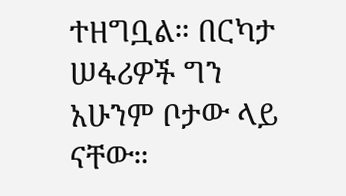ተዘግቧል። በርካታ ሠፋሪዎች ግን አሁንም ቦታው ላይ ናቸው።